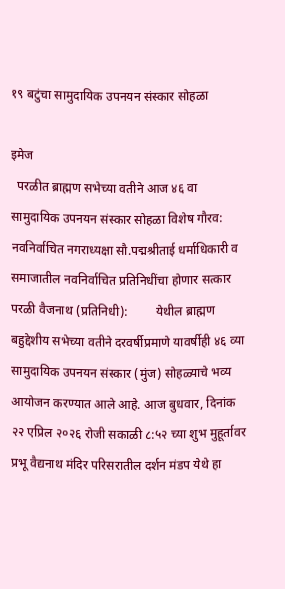१९ बटुंचा सामुदायिक उपनयन संस्कार सोहळा

इमेज
  परळीत ब्राह्मण सभेच्या वतीने आज ४६ वा सामुदायिक उपनयन संस्कार सोहळा विशेष गौरव: नवनिर्वाचित नगराध्यक्षा सौ.पद्मश्रीताई धर्माधिकारी व समाजातील नवनिर्वाचित प्रतिनिधींचा होणार सत्कार परळी वैजनाथ (प्रतिनिधी):         येथील ब्राह्मण बहुद्देशीय सभेच्या वतीने दरवर्षीप्रमाणे यावर्षीही ४६ व्या सामुदायिक उपनयन संस्कार (मुंज) सोहळ्याचे भव्य आयोजन करण्यात आले आहे. आज बुधवार, दिनांक २२ एप्रिल २०२६ रोजी सकाळी ८:५२ च्या शुभ मुहूर्तावर प्रभू वैद्यनाथ मंदिर परिसरातील दर्शन मंडप येथे हा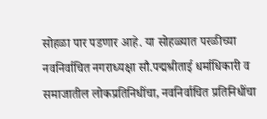सोहळा पार पडणार आहे. या सोहळ्यात परळीच्या नवनिर्वाचित नगराध्यक्षा सौ.पद्मश्रीताई धर्माधिकारी व समाजातील लोकप्रतिनिधींचा, नवनिर्वाचित प्रतिनिधींचा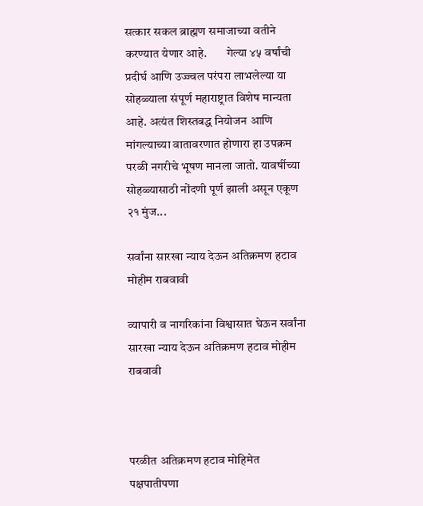सत्कार सकल ब्राह्मण समाजाच्या वतीने करण्यात येणार आहे.        गेल्या ४५ वर्षांची प्रदीर्घ आणि उज्ज्वल परंपरा लाभलेल्या या सोहळ्याला संपूर्ण महाराष्ट्रात विशेष मान्यता आहे. अत्यंत शिस्तबद्ध नियोजन आणि मांगल्याच्या वातावरणात होणारा हा उपक्रम परळी नगरीचे भूषण मानला जातो. यावर्षीच्या सोहळ्यासाठी नोंदणी पूर्ण झाली असून एकूण २१ मुंज...

सर्वांना सारखा न्याय देऊन अतिक्रमण हटाव मोहीम राबवावी

व्यापारी व नागरिकांना विश्वासात घेऊन सर्वांना सारखा न्याय देऊन अतिक्रमण हटाव मोहीम राबवावी



परळीत अतिक्रमण हटाव मोहिमेत पक्षपातीपणा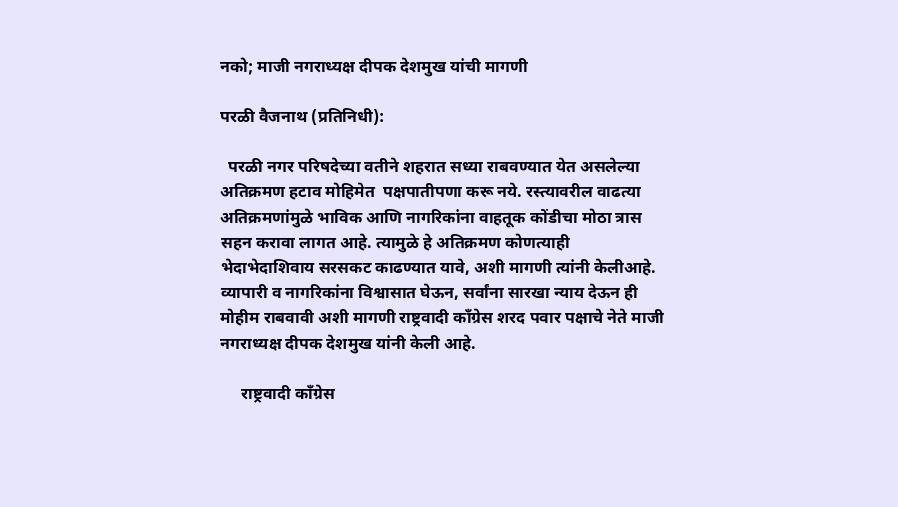नको; माजी नगराध्यक्ष दीपक देशमुख यांची मागणी

परळी वैजनाथ (प्रतिनिधी):

  परळी नगर परिषदेच्या वतीने शहरात सध्या राबवण्यात येत असलेल्या अतिक्रमण हटाव मोहिमेत  पक्षपातीपणा करू नये. रस्त्यावरील वाढत्या अतिक्रमणांमुळे भाविक आणि नागरिकांना वाहतूक कोंडीचा मोठा त्रास सहन करावा लागत आहे. त्यामुळे हे अतिक्रमण कोणत्याही भेदाभेदाशिवाय सरसकट काढण्यात यावे, अशी मागणी त्यांनी केलीआहे. व्यापारी व नागरिकांना विश्वासात घेऊन, सर्वांना सारखा न्याय देऊन ही मोहीम राबवावी अशी मागणी राष्ट्रवादी काँग्रेस शरद पवार पक्षाचे नेते माजी नगराध्यक्ष दीपक देशमुख यांनी केली आहे.

     राष्ट्रवादी काँग्रेस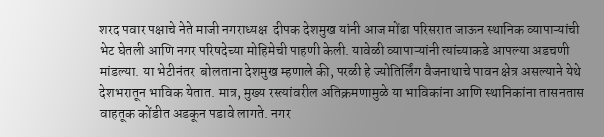शरद पवार पक्षाचे नेते माजी नगराध्यक्ष  दीपक देशमुख यांनी आज मोंढा परिसरात जाऊन स्थानिक व्यापाऱ्यांची भेट घेतली आणि नगर परिषदेच्या मोहिमेची पाहणी केली. यावेळी व्यापाऱ्यांनी त्यांच्याकडे आपल्या अडचणी मांडल्या. या भेटीनंतर  बोलताना देशमुख म्हणाले की, परळी हे ज्योतिर्लिंग वैजनाथाचे पावन क्षेत्र असल्याने येथे देशभरातून भाविक येतात. मात्र, मुख्य रस्त्यांवरील अतिक्रमणामुळे या भाविकांना आणि स्थानिकांना तासनतास वाहतूक कोंडीत अडकून पडावे लागते. नगर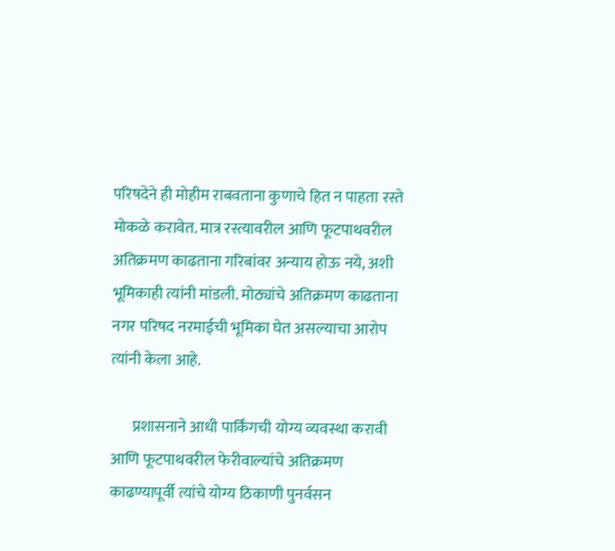परिषदेने ही मोहीम राबवताना कुणाचे हित न पाहता रस्ते मोकळे करावेत. मात्र रस्त्यावरील आणि फूटपाथवरील अतिक्रमण काढताना गरिबांवर अन्याय होऊ नये, अशी भूमिकाही त्यांनी मांडली. मोठ्यांचे अतिक्रमण काढताना नगर परिषद नरमाईची भूमिका घेत असल्याचा आरोप त्यांनी केला आहे.

       प्रशासनाने आधी पार्किंगची योग्य व्यवस्था करावी आणि फूटपाथवरील फेरीवाल्यांचे अतिक्रमण काढण्यापूर्वी त्यांचे योग्य ठिकाणी पुनर्वसन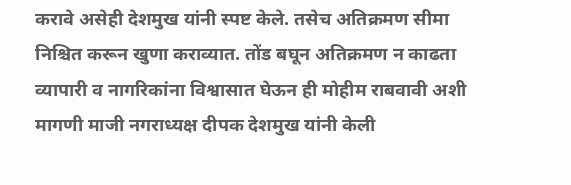करावे असेही देशमुख यांनी स्पष्ट केले. तसेच अतिक्रमण सीमा निश्चित करून खुणा कराव्यात. तोंड बघून अतिक्रमण न काढता व्यापारी व नागरिकांना विश्वासात घेऊन ही मोहीम राबवावी अशी मागणी माजी नगराध्यक्ष दीपक देशमुख यांनी केली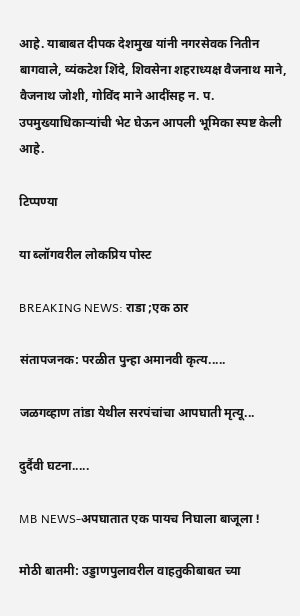आहे. याबाबत दीपक देशमुख यांनी नगरसेवक नितीन बागवाले, व्यंकटेश शिंदे, शिवसेना शहराध्यक्ष वैजनाथ माने, वैजनाथ जोशी, गोविंद माने आदींसह न. प. उपमुख्याधिकाऱ्यांची भेट घेऊन आपली भूमिका स्पष्ट केली आहे.

टिप्पण्या

या ब्लॉगवरील लोकप्रिय पोस्ट

BREAKING NEWS: राडा ;एक ठार

संतापजनक: परळीत पुन्हा अमानवी कृत्य.....

जळगव्हाण तांडा येथील सरपंचांचा आपघाती मृत्यू...

दुर्दैवी घटना.....

MB NEWS-अपघातात एक पायच निघाला बाजूला !

मोठी बातमी: उड्डाणपुलावरील वाहतुकीबाबत च्या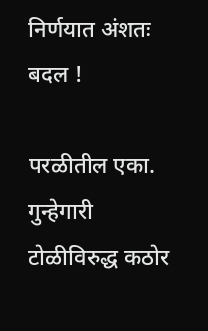निर्णयात अंशतः बदल !

परळीतील एका. गुन्हेगारी टोळीविरुद्ध कठोर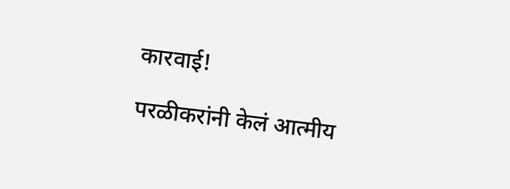कारवाई!

परळीकरांनी केलं आत्मीय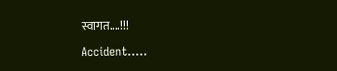स्वागत....!!!

Accident.....